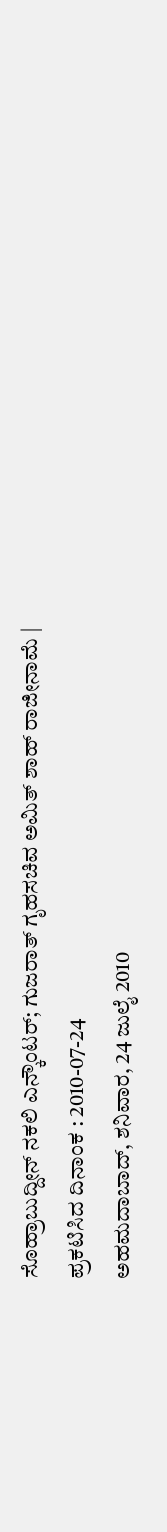ಸೊಹ್ರಾಬುದ್ದೀನ್ ನಕಲಿ ಎನ್ಕೌಂಟರ್; ಗುಜರಾತ್ ಗೃಹಸಚಿವ ಅಮಿತ್ ಶಾಹ್ ರಾಜೀನಾಮೆ |
ಪ್ರಕಟಿಸಿದ ದಿನಾಂಕ : 2010-07-24
ಅಹಮದಾಬಾದ್, ಶನಿವಾರ, 24 ಜುಲೈ 2010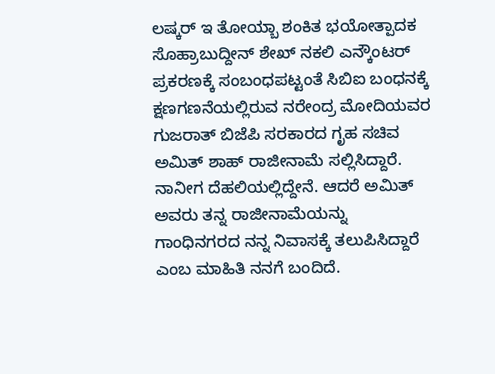ಲಷ್ಕರ್ ಇ ತೋಯ್ಬಾ ಶಂಕಿತ ಭಯೋತ್ಪಾದಕ ಸೊಹ್ರಾಬುದ್ದೀನ್ ಶೇಖ್ ನಕಲಿ ಎನ್ಕೌಂಟರ್ ಪ್ರಕರಣಕ್ಕೆ ಸಂಬಂಧಪಟ್ಟಂತೆ ಸಿಬಿಐ ಬಂಧನಕ್ಕೆ ಕ್ಷಣಗಣನೆಯಲ್ಲಿರುವ ನರೇಂದ್ರ ಮೋದಿಯವರ ಗುಜರಾತ್ ಬಿಜೆಪಿ ಸರಕಾರದ ಗೃಹ ಸಚಿವ ಅಮಿತ್ ಶಾಹ್ ರಾಜೀನಾಮೆ ಸಲ್ಲಿಸಿದ್ದಾರೆ.
ನಾನೀಗ ದೆಹಲಿಯಲ್ಲಿದ್ದೇನೆ. ಆದರೆ ಅಮಿತ್ ಅವರು ತನ್ನ ರಾಜೀನಾಮೆಯನ್ನು ಗಾಂಧಿನಗರದ ನನ್ನ ನಿವಾಸಕ್ಕೆ ತಲುಪಿಸಿದ್ದಾರೆ ಎಂಬ ಮಾಹಿತಿ ನನಗೆ ಬಂದಿದೆ.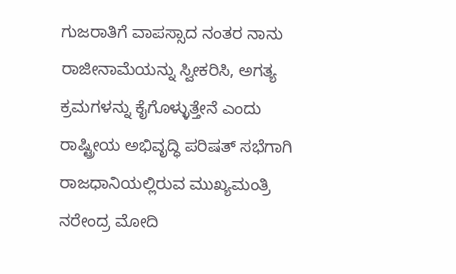ಗುಜರಾತಿಗೆ ವಾಪಸ್ಸಾದ ನಂತರ ನಾನು ರಾಜೀನಾಮೆಯನ್ನು ಸ್ವೀಕರಿಸಿ, ಅಗತ್ಯ ಕ್ರಮಗಳನ್ನು ಕೈಗೊಳ್ಳುತ್ತೇನೆ ಎಂದು ರಾಷ್ಟ್ರೀಯ ಅಭಿವೃದ್ಧಿ ಪರಿಷತ್ ಸಭೆಗಾಗಿ ರಾಜಧಾನಿಯಲ್ಲಿರುವ ಮುಖ್ಯಮಂತ್ರಿ ನರೇಂದ್ರ ಮೋದಿ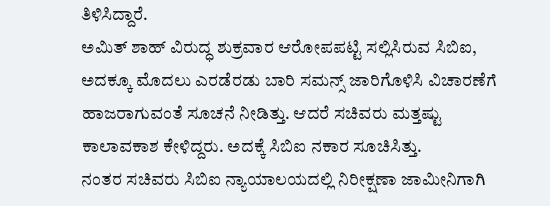ತಿಳಿಸಿದ್ದಾರೆ.
ಅಮಿತ್ ಶಾಹ್ ವಿರುದ್ಧ ಶುಕ್ರವಾರ ಆರೋಪಪಟ್ಟಿ ಸಲ್ಲಿಸಿರುವ ಸಿಬಿಐ, ಅದಕ್ಕೂ ಮೊದಲು ಎರಡೆರಡು ಬಾರಿ ಸಮನ್ಸ್ ಜಾರಿಗೊಳಿಸಿ ವಿಚಾರಣೆಗೆ ಹಾಜರಾಗುವಂತೆ ಸೂಚನೆ ನೀಡಿತ್ತು. ಆದರೆ ಸಚಿವರು ಮತ್ತಷ್ಟು ಕಾಲಾವಕಾಶ ಕೇಳಿದ್ದರು. ಅದಕ್ಕೆ ಸಿಬಿಐ ನಕಾರ ಸೂಚಿಸಿತ್ತು.
ನಂತರ ಸಚಿವರು ಸಿಬಿಐ ನ್ಯಾಯಾಲಯದಲ್ಲಿ ನಿರೀಕ್ಷಣಾ ಜಾಮೀನಿಗಾಗಿ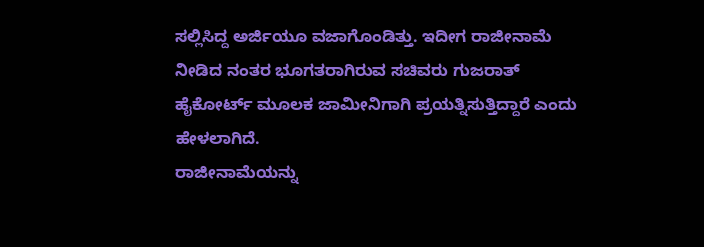ಸಲ್ಲಿಸಿದ್ದ ಅರ್ಜಿಯೂ ವಜಾಗೊಂಡಿತ್ತು. ಇದೀಗ ರಾಜೀನಾಮೆ ನೀಡಿದ ನಂತರ ಭೂಗತರಾಗಿರುವ ಸಚಿವರು ಗುಜರಾತ್ ಹೈಕೋರ್ಟ್ ಮೂಲಕ ಜಾಮೀನಿಗಾಗಿ ಪ್ರಯತ್ನಿಸುತ್ತಿದ್ದಾರೆ ಎಂದು ಹೇಳಲಾಗಿದೆ.
ರಾಜೀನಾಮೆಯನ್ನು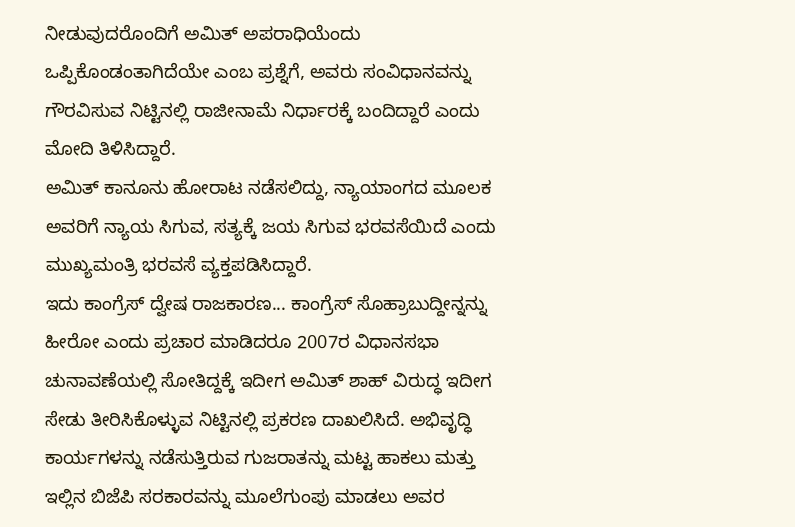ನೀಡುವುದರೊಂದಿಗೆ ಅಮಿತ್ ಅಪರಾಧಿಯೆಂದು ಒಪ್ಪಿಕೊಂಡಂತಾಗಿದೆಯೇ ಎಂಬ ಪ್ರಶ್ನೆಗೆ, ಅವರು ಸಂವಿಧಾನವನ್ನು ಗೌರವಿಸುವ ನಿಟ್ಟಿನಲ್ಲಿ ರಾಜೀನಾಮೆ ನಿರ್ಧಾರಕ್ಕೆ ಬಂದಿದ್ದಾರೆ ಎಂದು ಮೋದಿ ತಿಳಿಸಿದ್ದಾರೆ.
ಅಮಿತ್ ಕಾನೂನು ಹೋರಾಟ ನಡೆಸಲಿದ್ದು, ನ್ಯಾಯಾಂಗದ ಮೂಲಕ ಅವರಿಗೆ ನ್ಯಾಯ ಸಿಗುವ, ಸತ್ಯಕ್ಕೆ ಜಯ ಸಿಗುವ ಭರವಸೆಯಿದೆ ಎಂದು ಮುಖ್ಯಮಂತ್ರಿ ಭರವಸೆ ವ್ಯಕ್ತಪಡಿಸಿದ್ದಾರೆ.
ಇದು ಕಾಂಗ್ರೆಸ್ ದ್ವೇಷ ರಾಜಕಾರಣ... ಕಾಂಗ್ರೆಸ್ ಸೊಹ್ರಾಬುದ್ದೀನ್ನನ್ನು ಹೀರೋ ಎಂದು ಪ್ರಚಾರ ಮಾಡಿದರೂ 2007ರ ವಿಧಾನಸಭಾ ಚುನಾವಣೆಯಲ್ಲಿ ಸೋತಿದ್ದಕ್ಕೆ ಇದೀಗ ಅಮಿತ್ ಶಾಹ್ ವಿರುದ್ಧ ಇದೀಗ ಸೇಡು ತೀರಿಸಿಕೊಳ್ಳುವ ನಿಟ್ಟಿನಲ್ಲಿ ಪ್ರಕರಣ ದಾಖಲಿಸಿದೆ. ಅಭಿವೃದ್ಧಿ ಕಾರ್ಯಗಳನ್ನು ನಡೆಸುತ್ತಿರುವ ಗುಜರಾತನ್ನು ಮಟ್ಟ ಹಾಕಲು ಮತ್ತು ಇಲ್ಲಿನ ಬಿಜೆಪಿ ಸರಕಾರವನ್ನು ಮೂಲೆಗುಂಪು ಮಾಡಲು ಅವರ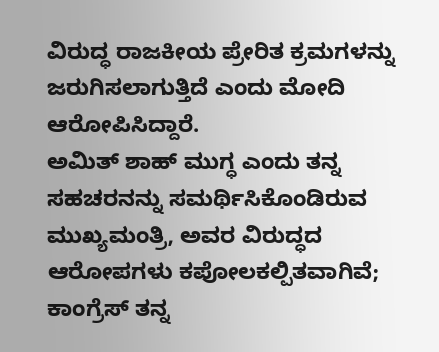ವಿರುದ್ಧ ರಾಜಕೀಯ ಪ್ರೇರಿತ ಕ್ರಮಗಳನ್ನು ಜರುಗಿಸಲಾಗುತ್ತಿದೆ ಎಂದು ಮೋದಿ ಆರೋಪಿಸಿದ್ದಾರೆ.
ಅಮಿತ್ ಶಾಹ್ ಮುಗ್ಧ ಎಂದು ತನ್ನ ಸಹಚರನನ್ನು ಸಮರ್ಥಿಸಿಕೊಂಡಿರುವ ಮುಖ್ಯಮಂತ್ರಿ, ಅವರ ವಿರುದ್ಧದ ಆರೋಪಗಳು ಕಪೋಲಕಲ್ಪಿತವಾಗಿವೆ; ಕಾಂಗ್ರೆಸ್ ತನ್ನ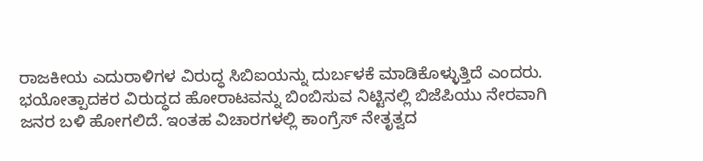ರಾಜಕೀಯ ಎದುರಾಳಿಗಳ ವಿರುದ್ಧ ಸಿಬಿಐಯನ್ನು ದುರ್ಬಳಕೆ ಮಾಡಿಕೊಳ್ಳುತ್ತಿದೆ ಎಂದರು.
ಭಯೋತ್ಪಾದಕರ ವಿರುದ್ಧದ ಹೋರಾಟವನ್ನು ಬಿಂಬಿಸುವ ನಿಟ್ಟಿನಲ್ಲಿ ಬಿಜೆಪಿಯು ನೇರವಾಗಿ ಜನರ ಬಳಿ ಹೋಗಲಿದೆ. ಇಂತಹ ವಿಚಾರಗಳಲ್ಲಿ ಕಾಂಗ್ರೆಸ್ ನೇತೃತ್ವದ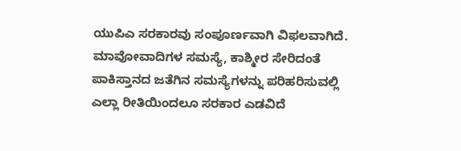ಯುಪಿಎ ಸರಕಾರವು ಸಂಪೂರ್ಣವಾಗಿ ವಿಫಲವಾಗಿದೆ. ಮಾವೋವಾದಿಗಳ ಸಮಸ್ಯೆ, ಕಾಶ್ಮೀರ ಸೇರಿದಂತೆ ಪಾಕಿಸ್ತಾನದ ಜತೆಗಿನ ಸಮಸ್ಯೆಗಳನ್ನು ಪರಿಹರಿಸುವಲ್ಲಿ ಎಲ್ಲಾ ರೀತಿಯಿಂದಲೂ ಸರಕಾರ ಎಡವಿದೆ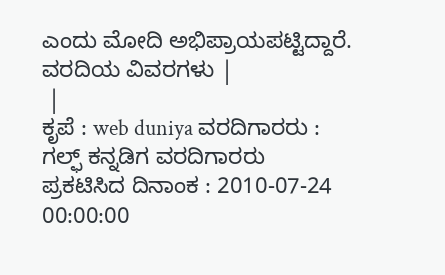ಎಂದು ಮೋದಿ ಅಭಿಪ್ರಾಯಪಟ್ಟಿದ್ದಾರೆ.
ವರದಿಯ ವಿವರಗಳು |
 |
ಕೃಪೆ : web duniya ವರದಿಗಾರರು : ಗಲ್ಫ್ ಕನ್ನಡಿಗ ವರದಿಗಾರರು
ಪ್ರಕಟಿಸಿದ ದಿನಾಂಕ : 2010-07-24 00:00:00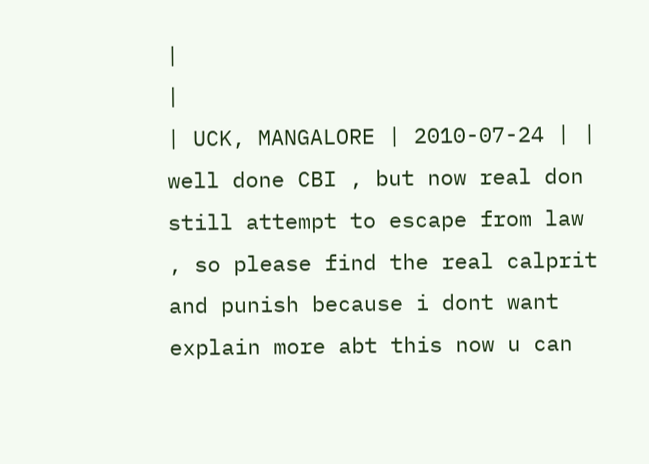|
|
| UCK, MANGALORE | 2010-07-24 | | well done CBI , but now real don still attempt to escape from law , so please find the real calprit and punish because i dont want explain more abt this now u can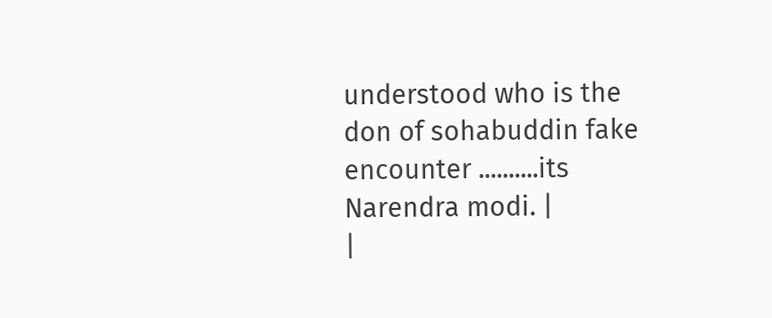understood who is the don of sohabuddin fake encounter ..........its Narendra modi. |
|